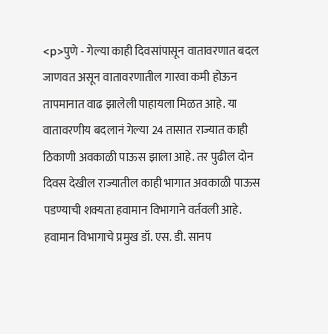<p>पुणे - गेल्या काही दिवसांपासून वातावरणात बदल जाणवत असून वातावरणातील गारवा कमी होऊन तापमानात वाढ झालेली पाहायला मिळत आहे. या वातावरणीय बदलानं गेल्या 24 तासात राज्यात काही ठिकाणी अवकाळी पाऊस झाला आहे. तर पुढील दोन दिवस देखील राज्यातील काही भागात अवकाळी पाऊस पडण्याची शक्यता हवामान विभागाने वर्तवली आहे. हवामान विभागाचे प्रमुख डॉ. एस. डी. सानप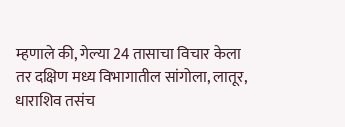म्हणाले की, गेल्या 24 तासाचा विचार केला तर दक्षिण मध्य विभागातील सांगोला, लातूर, धाराशिव तसंच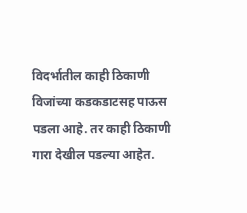विदर्भातील काही ठिकाणी विजांच्या कडकडाटसह पाऊस पडला आहे. तर काही ठिकाणी गारा देखील पडल्या आहेत.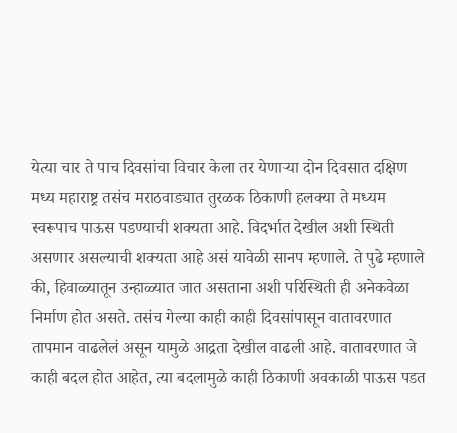येत्या चार ते पाच दिवसांचा विचार केला तर येणाऱ्या दोन दिवसात दक्षिण मध्य महाराष्ट्र तसंच मराठवाड्यात तुरळक ठिकाणी हलक्या ते मध्यम स्वरूपाच पाऊस पडण्याची शक्यता आहे. विदर्भात देखील अशी स्थिती असणार असल्याची शक्यता आहे असं यावेळी सानप म्हणाले. ते पुढे म्हणाले की, हिवाळ्यातून उन्हाळ्यात जात असताना अशी परिस्थिती ही अनेकवेळा निर्माण होत असते. तसंच गेल्या काही काही दिवसांपासून वातावरणात तापमान वाढलेलं असून यामुळे आद्रता देखील वाढली आहे. वातावरणात जे काही बदल होत आहेत, त्या बदलामुळे काही ठिकाणी अवकाळी पाऊस पडत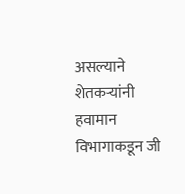असल्याने शेतकऱ्यांनी हवामान विभागाकडून जी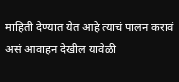माहिती देण्यात येत आहे त्याचं पालन करावं असं आवाहन देखील यावेळी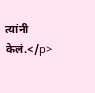त्यांनी केलं.</p>